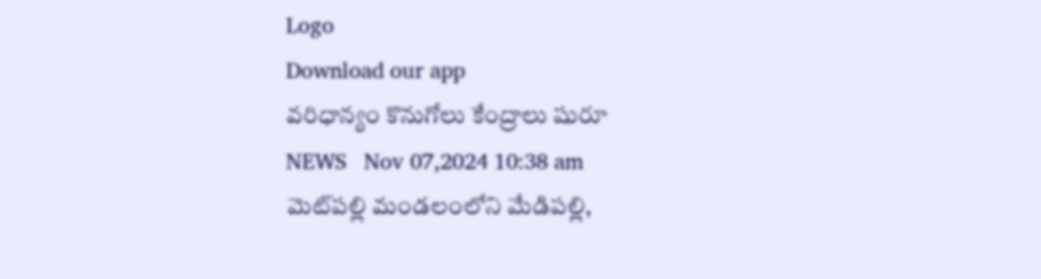Logo
Download our app
వరిధాన్యం కొనుగోలు కేంద్రాలు షురూ
NEWS   Nov 07,2024 10:38 am
మెట్‌ప‌ల్లి మండలంలోని మేడిపల్లి,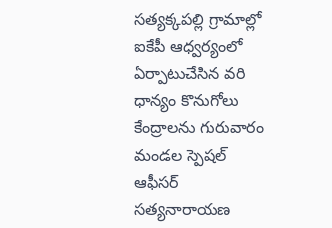సత్యక్కపల్లి గ్రామాల్లో ఐకేపీ ఆధ్వర్యంలో ఏర్పాటుచేసిన వరి ధాన్యం కొనుగోలు కేంద్రాలను గురువారం మండల స్పెషల్ ఆఫీసర్ సత్యనారాయణ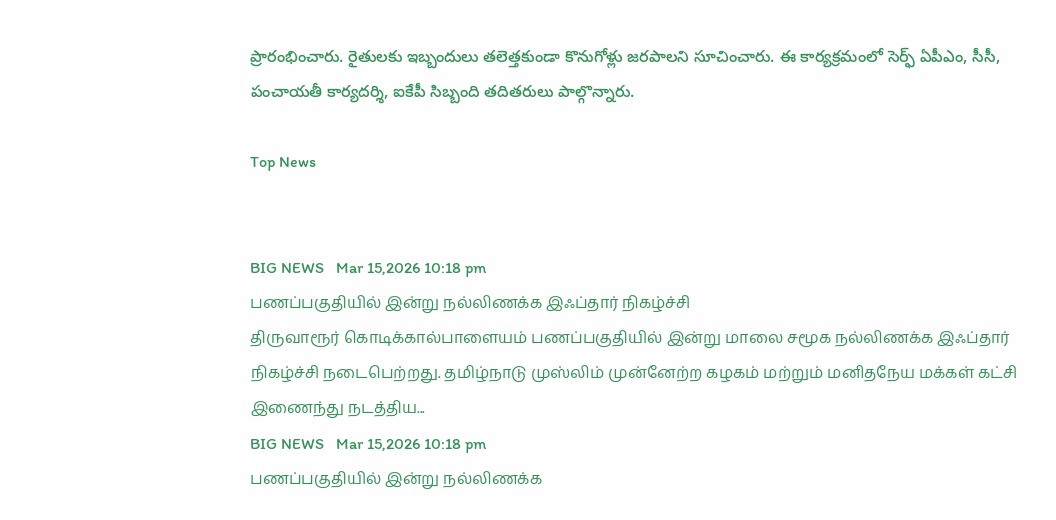ప్రారంభించారు. రైతులకు ఇబ్బందులు తలెత్తకుండా కొనుగోళ్లు జరపాలని సూచించారు. ఈ కార్యక్రమంలో సెర్ఫ్ ఏపీఎం, సీసీ, పంచాయతీ కార్యదర్శి, ఐకేపీ సిబ్బంది తదితరులు పాల్గొన్నారు.

Top News


BIG NEWS   Mar 15,2026 10:18 pm
பணப்பகுதியில் இன்று நல்லிணக்க இஃப்தார் நிகழ்ச்சி
திருவாரூர் கொடிக்கால்பாளையம் பணப்பகுதியில் இன்று மாலை சமூக நல்லிணக்க இஃப்தார் நிகழ்ச்சி நடைபெற்றது. தமிழ்நாடு முஸ்லிம் முன்னேற்ற கழகம் மற்றும் மனிதநேய மக்கள் கட்சி இணைந்து நடத்திய...
BIG NEWS   Mar 15,2026 10:18 pm
பணப்பகுதியில் இன்று நல்லிணக்க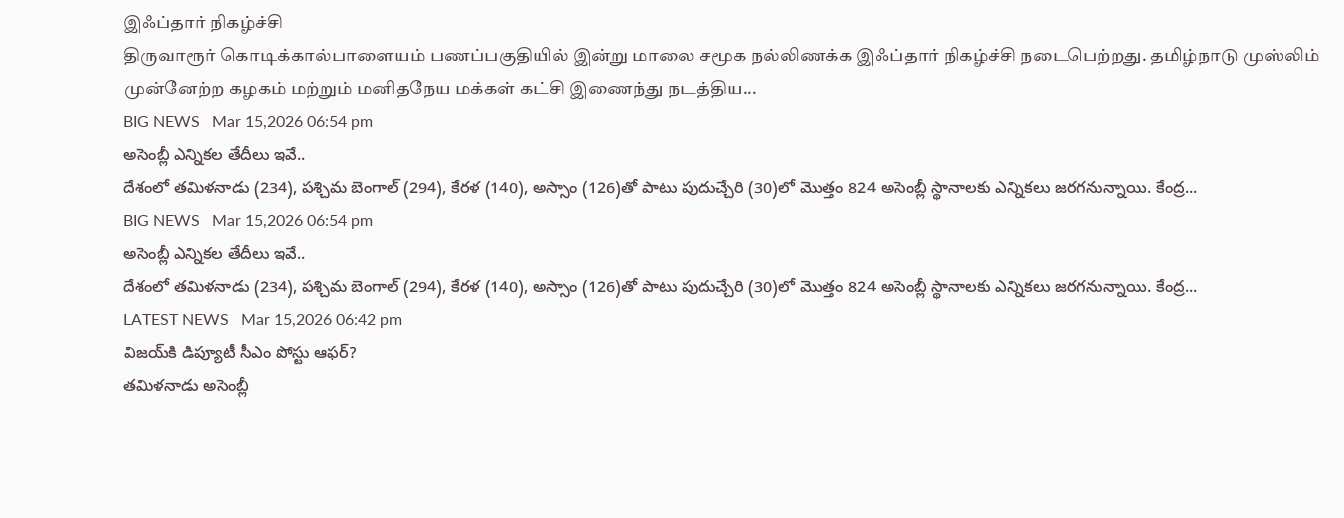இஃப்தார் நிகழ்ச்சி
திருவாரூர் கொடிக்கால்பாளையம் பணப்பகுதியில் இன்று மாலை சமூக நல்லிணக்க இஃப்தார் நிகழ்ச்சி நடைபெற்றது. தமிழ்நாடு முஸ்லிம் முன்னேற்ற கழகம் மற்றும் மனிதநேய மக்கள் கட்சி இணைந்து நடத்திய...
BIG NEWS   Mar 15,2026 06:54 pm
అసెంబ్లీ ఎన్నిక‌ల తేదీలు ఇవే..
దేశంలో తమిళనాడు (234), పశ్చిమ బెంగాల్‌ (294), కేరళ (140), అస్సాం (126)తో పాటు పుదుచ్చేరి (30)లో మొత్తం 824 అసెంబ్లీ స్థానాలకు ఎన్నికలు జరగనున్నాయి. కేంద్ర...
BIG NEWS   Mar 15,2026 06:54 pm
అసెంబ్లీ ఎన్నిక‌ల తేదీలు ఇవే..
దేశంలో తమిళనాడు (234), పశ్చిమ బెంగాల్‌ (294), కేరళ (140), అస్సాం (126)తో పాటు పుదుచ్చేరి (30)లో మొత్తం 824 అసెంబ్లీ స్థానాలకు ఎన్నికలు జరగనున్నాయి. కేంద్ర...
LATEST NEWS   Mar 15,2026 06:42 pm
విజయ్‌కి డిప్యూటీ సీఎం పోస్టు ఆఫర్‌?
తమిళనాడు అసెంబ్లీ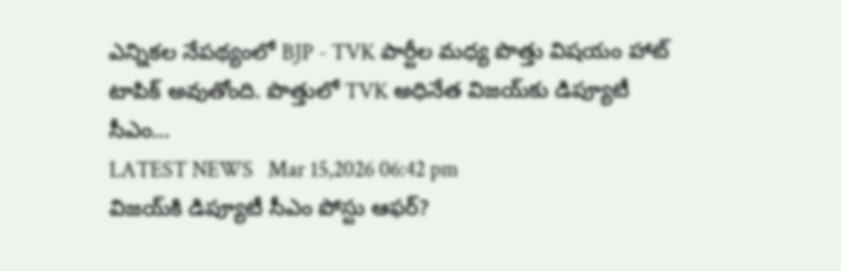ఎన్నికల నేపథ్యంలో BJP - TVK పార్టీల మధ్య పొత్తు విషయం హాట్ టాపిక్ అవుతోంది. పొత్తులో TVK అధినేత విజయ్‌కు డిప్యూటీ సీఎం...
LATEST NEWS   Mar 15,2026 06:42 pm
విజయ్‌కి డిప్యూటీ సీఎం పోస్టు ఆఫర్‌?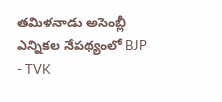తమిళనాడు అసెంబ్లీ ఎన్నికల నేపథ్యంలో BJP - TVK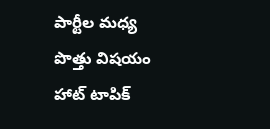పార్టీల మధ్య పొత్తు విషయం హాట్ టాపిక్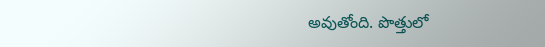అవుతోంది. పొత్తులో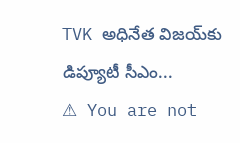TVK అధినేత విజయ్‌కు డిప్యూటీ సీఎం...
⚠ You are not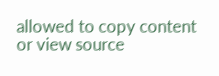allowed to copy content or view source